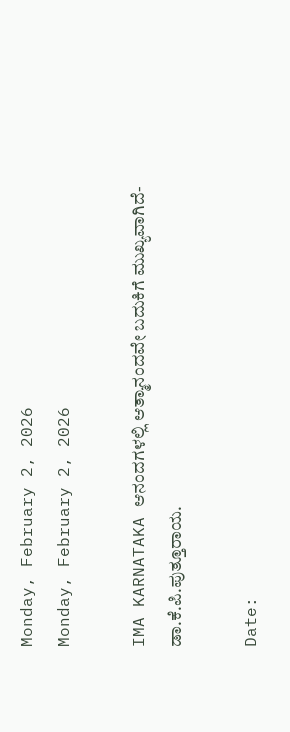Monday, February 2, 2026
Monday, February 2, 2026

IMA KARNATAKA ಆನಂದಗಳಲ್ಲಿ ಆತ್ಮಾನಂದವೇ ಬದುಕಿಗೆ ಮುಖ್ಯವಾಗಿದೆ- ಡಾ.ಕೆ.ಪಿ.ಪುತ್ತೂರಾಯ.

Date: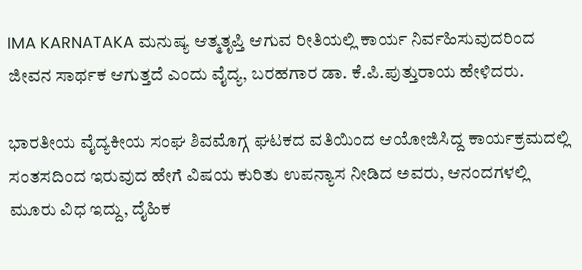IMA KARNATAKA ಮನುಷ್ಯ ಆತ್ಮತೃಪ್ತಿ ಆಗುವ ರೀತಿಯಲ್ಲಿ ಕಾರ್ಯ ನಿರ್ವಹಿಸುವುದರಿಂದ ಜೀವನ ಸಾರ್ಥಕ ಆಗುತ್ತದೆ ಎಂದು ವೈದ್ಯ, ಬರಹಗಾರ ಡಾ. ಕೆ.ಪಿ.ಪುತ್ತುರಾಯ ಹೇಳಿದರು.

ಭಾರತೀಯ ವೈದ್ಯಕೀಯ ಸಂಘ ಶಿವಮೊಗ್ಗ ಘಟಕದ ವತಿಯಿಂದ ಆಯೋಜಿಸಿದ್ದ ಕಾರ್ಯಕ್ರಮದಲ್ಲಿ ಸಂತಸದಿಂದ ಇರುವುದ ಹೇಗೆ ವಿಷಯ ಕುರಿತು ಉಪನ್ಯಾಸ ನೀಡಿದ ಅವರು, ಆನಂದಗಳಲ್ಲಿ ಮೂರು ವಿಧ ಇದ್ದು, ದೈಹಿಕ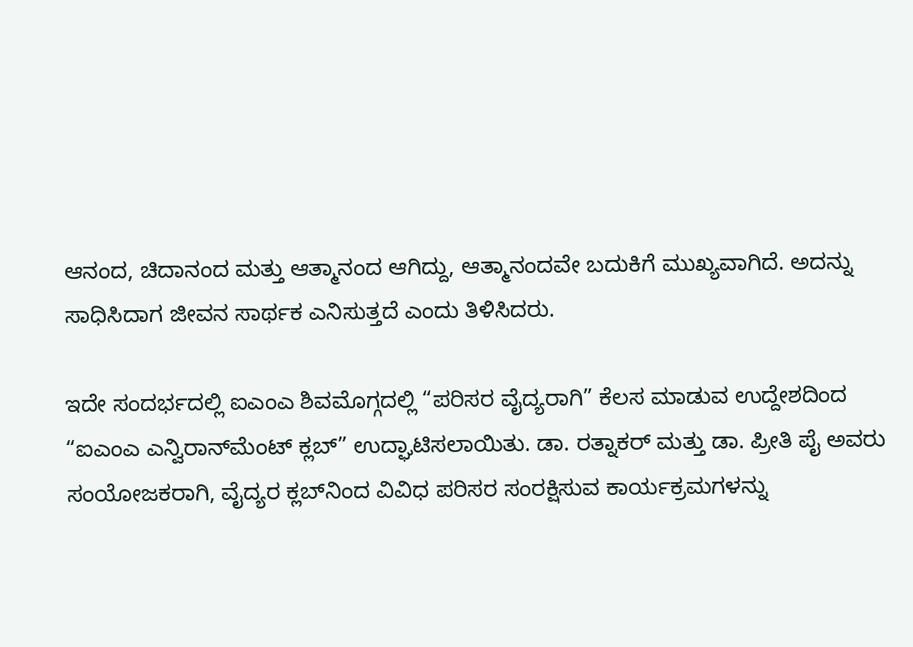ಆನಂದ, ಚಿದಾನಂದ ಮತ್ತು ಆತ್ಮಾನಂದ ಆಗಿದ್ದು, ಆತ್ಮಾನಂದವೇ ಬದುಕಿಗೆ ಮುಖ್ಯವಾಗಿದೆ. ಅದನ್ನು ಸಾಧಿಸಿದಾಗ ಜೀವನ ಸಾರ್ಥಕ ಎನಿಸುತ್ತದೆ ಎಂದು ತಿಳಿಸಿದರು.

ಇದೇ ಸಂದರ್ಭದಲ್ಲಿ ಐಎಂಎ ಶಿವಮೊಗ್ಗದಲ್ಲಿ “ಪರಿಸರ ವೈದ್ಯರಾಗಿ” ಕೆಲಸ ಮಾಡುವ ಉದ್ದೇಶದಿಂದ “ಐಎಂಎ ಎನ್ವಿರಾನ್‌ಮೆಂಟ್ ಕ್ಲಬ್” ಉದ್ಘಾಟಿಸಲಾಯಿತು. ಡಾ. ರತ್ನಾಕರ್ ಮತ್ತು ಡಾ. ಪ್ರೀತಿ ಪೈ ಅವರು ಸಂಯೋಜಕರಾಗಿ, ವೈದ್ಯರ ಕ್ಲಬ್‌ನಿಂದ ವಿವಿಧ ಪರಿಸರ ಸಂರಕ್ಷಿಸುವ ಕಾರ್ಯಕ್ರಮಗಳನ್ನು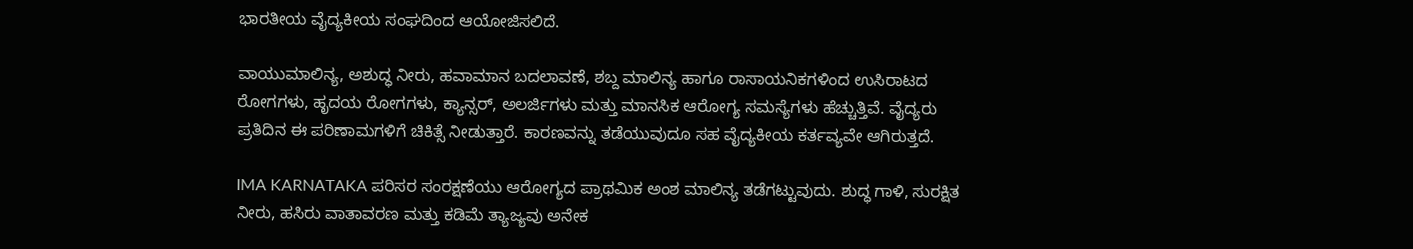ಭಾರತೀಯ ವೈದ್ಯಕೀಯ ಸಂಘದಿಂದ ಆಯೋಜಿಸಲಿದೆ.

ವಾಯುಮಾಲಿನ್ಯ, ಅಶುದ್ಧ ನೀರು, ಹವಾಮಾನ ಬದಲಾವಣೆ, ಶಬ್ದ ಮಾಲಿನ್ಯ ಹಾಗೂ ರಾಸಾಯನಿಕಗಳಿಂದ ಉಸಿರಾಟದ ರೋಗಗಳು, ಹೃದಯ ರೋಗಗಳು, ಕ್ಯಾನ್ಸರ್, ಅಲರ್ಜಿಗಳು ಮತ್ತು ಮಾನಸಿಕ ಆರೋಗ್ಯ ಸಮಸ್ಯೆಗಳು ಹೆಚ್ಚುತ್ತಿವೆ. ವೈದ್ಯರು ಪ್ರತಿದಿನ ಈ ಪರಿಣಾಮಗಳಿಗೆ ಚಿಕಿತ್ಸೆ ನೀಡುತ್ತಾರೆ. ಕಾರಣವನ್ನು ತಡೆಯುವುದೂ ಸಹ ವೈದ್ಯಕೀಯ ಕರ್ತವ್ಯವೇ ಆಗಿರುತ್ತದೆ.

IMA KARNATAKA ಪರಿಸರ ಸಂರಕ್ಷಣೆಯು ಆರೋಗ್ಯದ ಪ್ರಾಥಮಿಕ ಅಂಶ ಮಾಲಿನ್ಯ ತಡೆಗಟ್ಟುವುದು. ಶುದ್ಧ ಗಾಳಿ, ಸುರಕ್ಷಿತ ನೀರು, ಹಸಿರು ವಾತಾವರಣ ಮತ್ತು ಕಡಿಮೆ ತ್ಯಾಜ್ಯವು ಅನೇಕ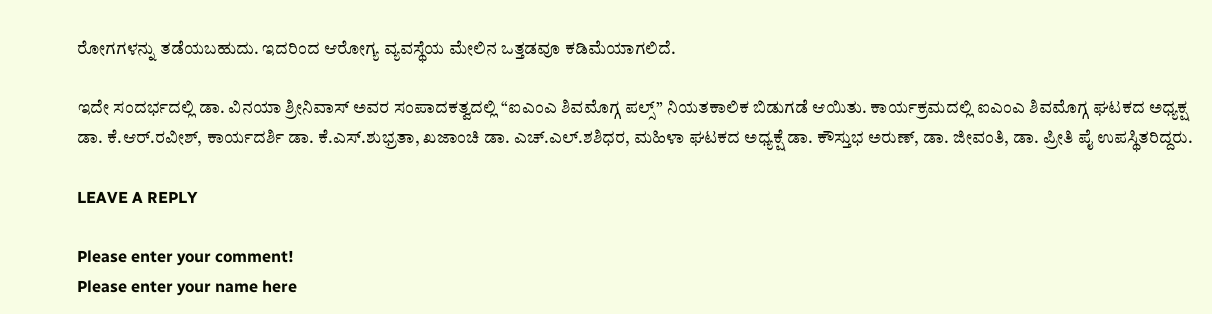ರೋಗಗಳನ್ನು ತಡೆಯಬಹುದು. ಇದರಿಂದ ಆರೋಗ್ಯ ವ್ಯವಸ್ಥೆಯ ಮೇಲಿನ ಒತ್ತಡವೂ ಕಡಿಮೆಯಾಗಲಿದೆ.

ಇದೇ ಸಂದರ್ಭದಲ್ಲಿ ಡಾ. ವಿನಯಾ ಶ್ರೀನಿವಾಸ್ ಅವರ ಸಂಪಾದಕತ್ವದಲ್ಲಿ “ಐಎಂಎ ಶಿವಮೊಗ್ಗ ಪಲ್ಸ್” ನಿಯತಕಾಲಿಕ ಬಿಡುಗಡೆ ಆಯಿತು. ಕಾರ್ಯಕ್ರಮದಲ್ಲಿ ಐಎಂಎ ಶಿವಮೊಗ್ಗ ಘಟಕದ ಅಧ್ಯಕ್ಷ ಡಾ. ಕೆ.ಆರ್.ರವೀಶ್, ಕಾರ್ಯದರ್ಶಿ ಡಾ. ಕೆ.ಎಸ್.ಶುಭ್ರತಾ, ಖಜಾಂಚಿ ಡಾ. ಎಚ್.ಎಲ್.ಶಶಿಧರ, ಮಹಿಳಾ ಘಟಕದ ಅಧ್ಯಕ್ಷೆ ಡಾ. ಕೌಸ್ತುಭ ಅರುಣ್, ಡಾ. ಜೀವಂತಿ, ಡಾ. ಪ್ರೀತಿ ಪೈ ಉಪಸ್ಥಿತರಿದ್ದರು.

LEAVE A REPLY

Please enter your comment!
Please enter your name here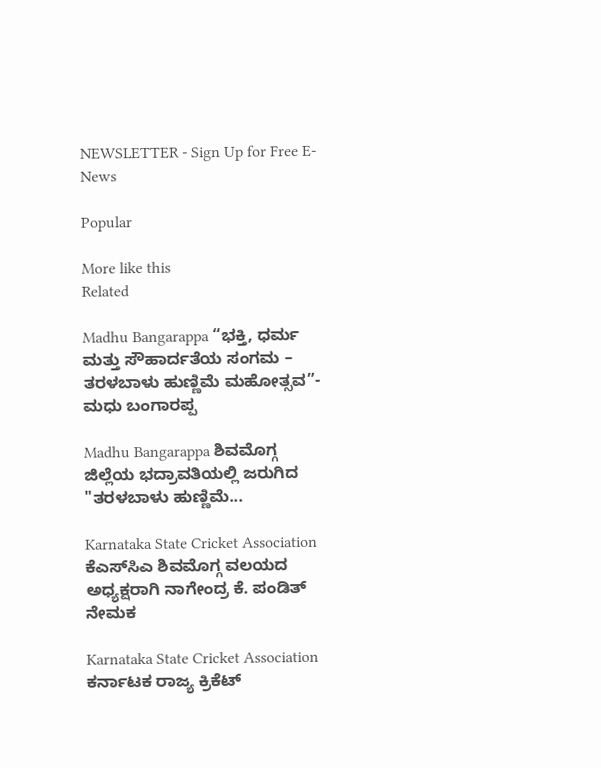NEWSLETTER - Sign Up for Free E-News

Popular

More like this
Related

Madhu Bangarappa “ಭಕ್ತಿ, ಧರ್ಮ ಮತ್ತು ಸೌಹಾರ್ದತೆಯ ಸಂಗಮ – ತರಳಬಾಳು ಹುಣ್ಣಿಮೆ ಮಹೋತ್ಸವ”- ಮಧು ಬಂಗಾರಪ್ಪ

Madhu Bangarappa ಶಿವಮೊಗ್ಗ ಜಿಲ್ಲೆಯ ಭದ್ರಾವತಿಯಲ್ಲಿ ಜರುಗಿದ "ತರಳಬಾಳು ಹುಣ್ಣಿಮೆ...

Karnataka State Cricket Association ಕೆಎಸ್‌ಸಿಎ ಶಿವಮೊಗ್ಗ ವಲಯದ ಅಧ್ಯಕ್ಷರಾಗಿ ನಾಗೇಂದ್ರ ಕೆ. ಪಂಡಿತ್ ನೇಮಕ

Karnataka State Cricket Association ಕರ್ನಾಟಕ ರಾಜ್ಯ ಕ್ರಿಕೆಟ್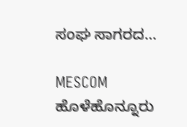ಸಂಘ ಸಾಗರದ...

MESCOM ಹೊಳೆಹೊನ್ನೂರು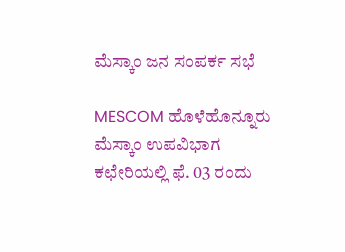ಮೆಸ್ಕಾಂ ಜನ ಸಂಪರ್ಕ ಸಭೆ

MESCOM ಹೊಳೆಹೊನ್ನೂರು ಮೆಸ್ಕಾಂ ಉಪವಿಭಾಗ ಕಛೇರಿಯಲ್ಲಿ ಫೆ. 03 ರಂದು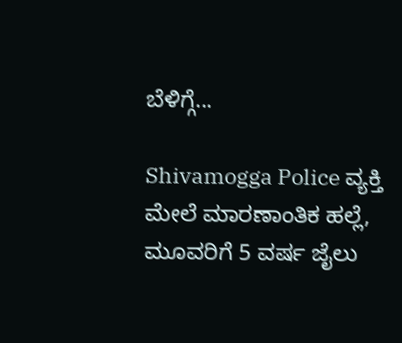ಬೆಳಿಗ್ಗೆ...

Shivamogga Police ವ್ಯಕ್ತಿ ಮೇಲೆ ಮಾರಣಾಂತಿಕ ಹಲ್ಲೆ, ಮೂವರಿಗೆ 5 ವರ್ಷ ಜೈಲು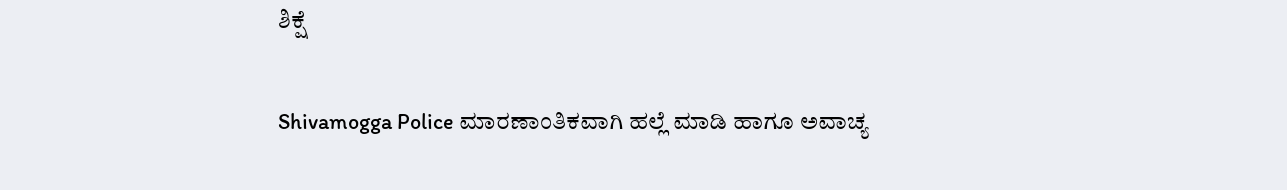ಶಿಕ್ಷೆ

Shivamogga Police ಮಾರಣಾಂತಿಕವಾಗಿ ಹಲ್ಲೆ ಮಾಡಿ ಹಾಗೂ ಅವಾಚ್ಯ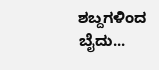ಶಬ್ದಗಳಿಂದ ಬೈದು...